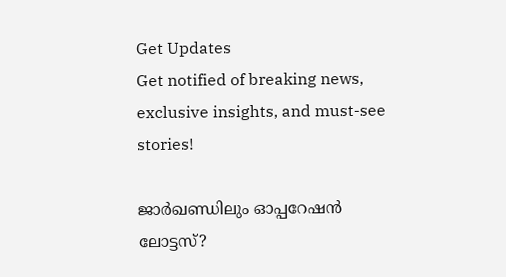Get Updates
Get notified of breaking news, exclusive insights, and must-see stories!

ജാർഖണ്ഡിലും ഓപ്പറേഷൻ ലോട്ടസ്?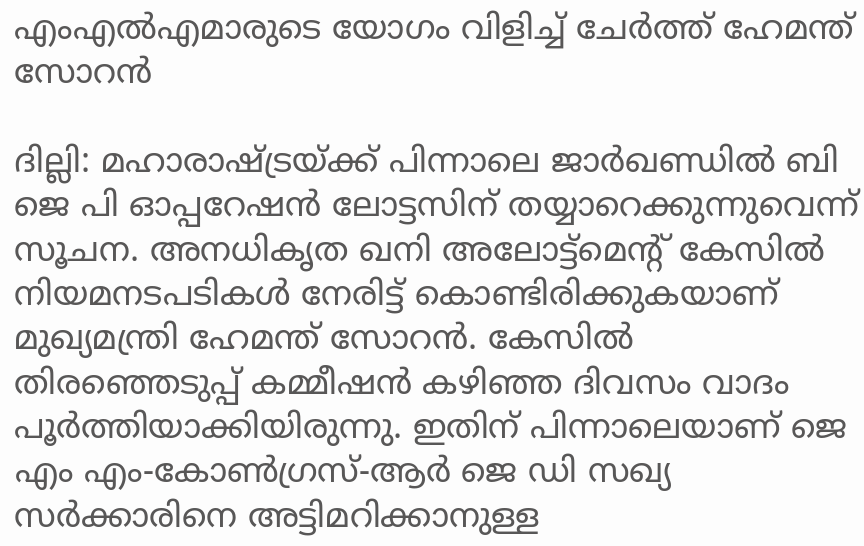എംഎൽഎമാരുടെ യോഗം വിളിച്ച് ചേർത്ത് ഹേമന്ത് സോറൻ

ദില്ലി: മഹാരാഷ്ട്രയ്ക്ക് പിന്നാലെ ജാർഖണ്ഡിൽ ബി ജെ പി ഓപ്പറേഷൻ ലോട്ടസിന് തയ്യാറെക്കുന്നുവെന്ന് സൂചന. അനധികൃത ഖനി അലോട്ട്മെന്റ് കേസിൽ നിയമനടപടികൾ നേരിട്ട് കൊണ്ടിരിക്കുകയാണ് മുഖ്യമന്ത്രി ഹേമന്ത് സോറൻ. കേസിൽ തിരഞ്ഞെടുപ്പ് കമ്മീഷൻ കഴിഞ്ഞ ദിവസം വാദം പൂർത്തിയാക്കിയിരുന്നു. ഇതിന് പിന്നാലെയാണ് ജെ എം എം-കോൺഗ്രസ്-ആർ ജെ ഡി സഖ്യ സർക്കാരിനെ അട്ടിമറിക്കാനുള്ള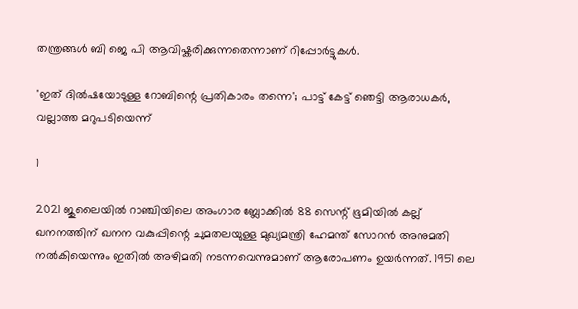തന്ത്രങ്ങൾ ബി ജെ പി ആവിഷ്കരിക്കുന്നതെന്നാണ് റിപ്പോർട്ടുകൾ.

'ഇത് ദിൽഷയോടുള്ള റോബിന്റെ പ്രതികാരം തന്നെ'; പാട്ട് കേട്ട് ഞെട്ടി ആരാധകർ, വല്ലാത്ത മറുപടിയെന്ന്

1

2021 ജുലൈയിൽ റാഞ്ചിയിലെ അംഗാര ബ്ലോക്കിൽ 88 സെന്റ് ഭൂമിയിൽ കല്ല് ഖനനത്തിന് ഖനന വകുപ്പിന്റെ ചുമതലയുള്ള മുഖ്യമന്ത്രി ഹേമന്ത് സോറൻ അനുമതി നൽകിയെന്നും ഇതിൽ അഴിമതി നടന്നവെന്നുമാണ് ആരോപണം ഉയർന്നത്. 1951 ലെ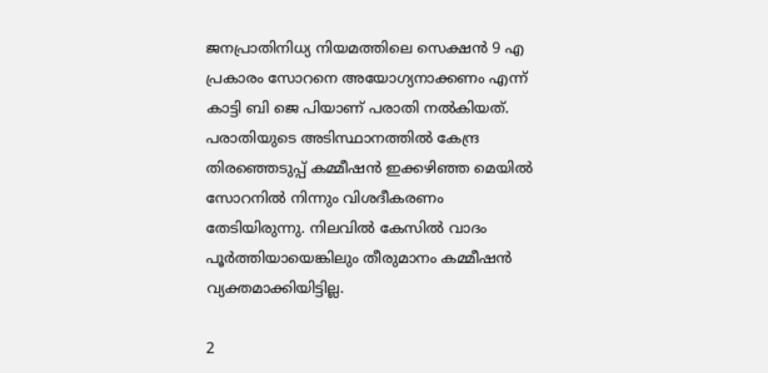ജനപ്രാതിനിധ്യ നിയമത്തിലെ സെക്ഷൻ 9 എ പ്രകാരം സോറനെ അയോഗ്യനാക്കണം എന്ന് കാട്ടി ബി ജെ പിയാണ് പരാതി നൽകിയത്. പരാതിയുടെ അടിസ്ഥാനത്തിൽ കേന്ദ്ര തിരഞ്ഞെടുപ്പ് കമ്മീഷൻ ഇക്കഴിഞ്ഞ മെയിൽ സോറനിൽ നിന്നും വിശദീകരണം തേടിയിരുന്നു. നിലവിൽ കേസിൽ വാദം പൂർത്തിയായെങ്കിലും തീരുമാനം കമ്മീഷൻ വ്യക്തമാക്കിയിട്ടില്ല.

2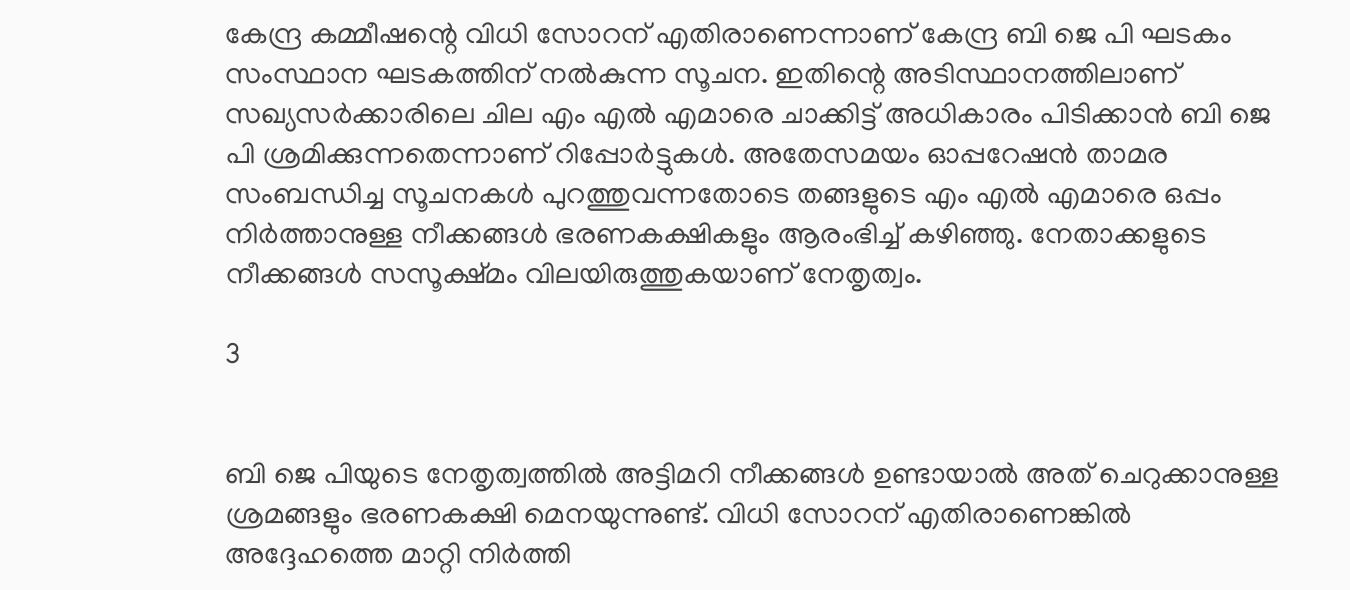കേന്ദ്ര കമ്മീഷന്റെ വിധി സോറന് എതിരാണെന്നാണ് കേന്ദ്ര ബി ജെ പി ഘടകം സംസ്ഥാന ഘടകത്തിന് നൽകുന്ന സൂചന. ഇതിന്റെ അടിസ്ഥാനത്തിലാണ് സഖ്യസർക്കാരിലെ ചില എം എൽ എമാരെ ചാക്കിട്ട് അധികാരം പിടിക്കാൻ ബി ജെ പി ശ്രമിക്കുന്നതെന്നാണ് റിപ്പോർട്ടുകൾ. അതേസമയം ഓപ്പറേഷൻ താമര സംബന്ധിച്ച സൂചനകൾ പുറത്തുവന്നതോടെ തങ്ങളുടെ എം എൽ എമാരെ ഒപ്പം നിർത്താനുള്ള നീക്കങ്ങൾ ഭരണകക്ഷികളും ആരംഭിച്ച് കഴിഞ്ഞു. നേതാക്കളുടെ നീക്കങ്ങൾ സസൂക്ഷ്മം വിലയിരുത്തുകയാണ് നേതൃത്വം.

3


ബി ജെ പിയുടെ നേതൃത്വത്തിൽ അട്ടിമറി നീക്കങ്ങൾ ഉണ്ടായാൽ അത് ചെറുക്കാനുള്ള ശ്രമങ്ങളും ഭരണകക്ഷി മെനയുന്നുണ്ട്. വിധി സോറന് എതിരാണെങ്കിൽ അദ്ദേഹത്തെ മാറ്റി നിർത്തി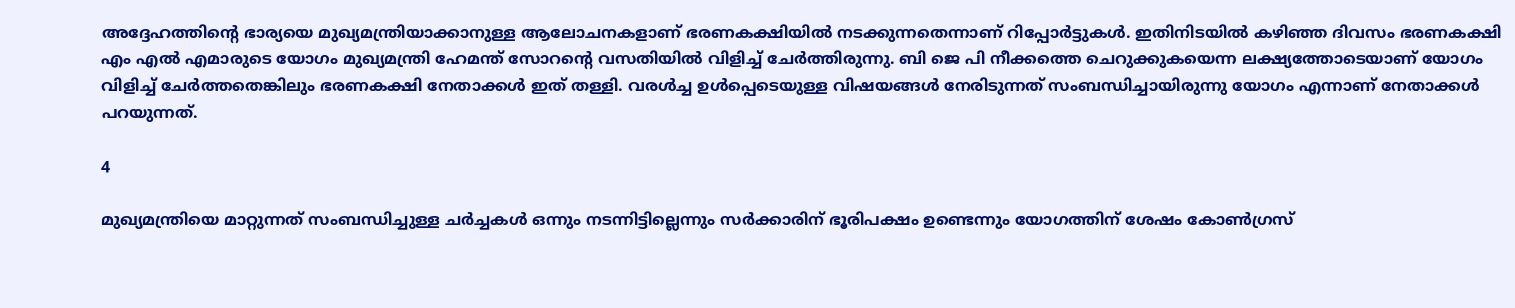അദ്ദേഹത്തിന്റെ ഭാര്യയെ മുഖ്യമന്ത്രിയാക്കാനുള്ള ആലോചനകളാണ് ഭരണകക്ഷിയിൽ നടക്കുന്നതെന്നാണ് റിപ്പോർട്ടുകൾ. ഇതിനിടയിൽ കഴിഞ്ഞ ദിവസം ഭരണകക്ഷി എം എൽ എമാരുടെ യോഗം മുഖ്യമന്ത്രി ഹേമന്ത് സോറന്റെ വസതിയിൽ വിളിച്ച് ചേർത്തിരുന്നു. ബി ജെ പി നീക്കത്തെ ചെറുക്കുകയെന്ന ലക്ഷ്യത്തോടെയാണ് യോഗം വിളിച്ച് ചേർത്തതെങ്കിലും ഭരണകക്ഷി നേതാക്കൾ ഇത് തള്ളി. വരൾച്ച ഉൾപ്പെടെയുള്ള വിഷയങ്ങൾ നേരിടുന്നത് സംബന്ധിച്ചായിരുന്നു യോഗം എന്നാണ് നേതാക്കൾ പറയുന്നത്.

4

മുഖ്യമന്ത്രിയെ മാറ്റുന്നത് സംബന്ധിച്ചുള്ള ചർച്ചകൾ ഒന്നും നടന്നിട്ടില്ലെന്നും സർക്കാരിന് ഭൂരിപക്ഷം ഉണ്ടെന്നും യോഗത്തിന് ശേഷം കോൺഗ്രസ്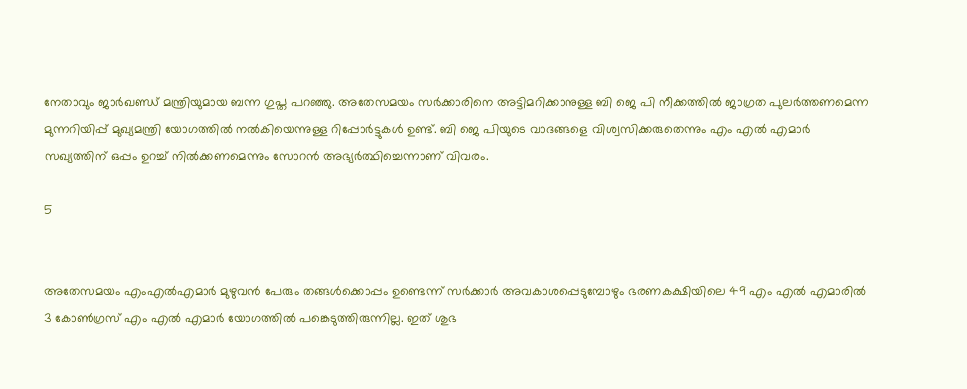നേതാവും ജാർഖണ്ഡ് മന്ത്രിയുമായ ബന്ന ഗുപ്ത പറഞ്ഞു. അതേസമയം സർക്കാരിനെ അട്ടിമറിക്കാനുള്ള ബി ജെ പി നീക്കത്തിൽ ജാഗ്രത പുലർത്തണമെന്ന മുന്നറിയിപ്പ് മുഖ്യമന്ത്രി യോഗത്തിൽ നൽകിയെന്നുള്ള റിപ്പോർട്ടുകൾ ഉണ്ട്. ബി ജെ പിയുടെ വാദങ്ങളെ വിശ്വസിക്കരുതെന്നും എം എൽ എമാർ സഖ്യത്തിന് ഒപ്പം ഉറച്ച് നിൽക്കണമെന്നും സോറൻ അഭ്യർത്ഥിച്ചെന്നാണ് വിവരം.

5


അതേസമയം എംഎൽഎമാർ മുഴുവൻ പേരും തങ്ങൾക്കൊപ്പം ഉണ്ടെന്ന് സർക്കാർ അവകാശപ്പെടുമ്പോഴും ഭരണകക്ഷിയിലെ 49 എം എൽ എമാരിൽ 3 കോൺഗ്രസ് എം എൽ എമാർ യോഗത്തിൽ പങ്കെടുത്തിരുന്നില്ല. ഇത് ശുഭ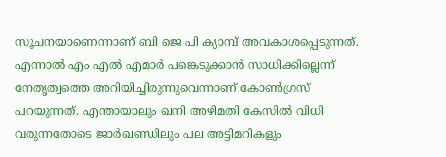സൂചനയാണെന്നാണ് ബി ജെ പി ക്യാമ്പ് അവകാശപ്പെടുന്നത്. എന്നാൽ എം എൽ എമാർ പങ്കെടുക്കാൻ സാധിക്കില്ലെന്ന് നേതൃത്വത്തെ അറിയിച്ചിരുന്നുവെന്നാണ് കോൺഗ്രസ് പറയുന്നത്. എന്തായാലും ഖനി അഴിമതി കേസിൽ വിധി വരുന്നതോടെ ജാർഖണ്ഡിലും പല അട്ടിമറികളും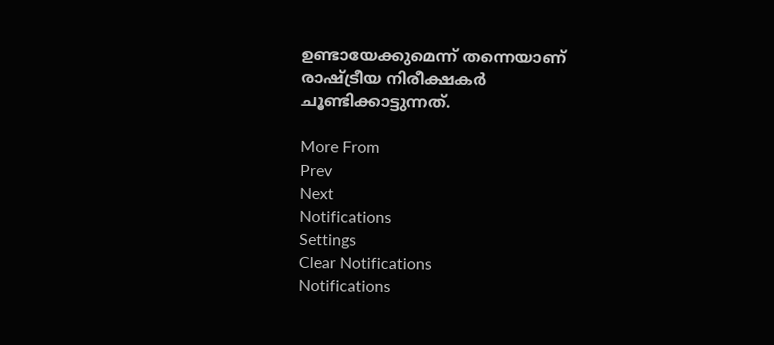ഉണ്ടായേക്കുമെന്ന് തന്നെയാണ് രാഷ്ട്രീയ നിരീക്ഷകർ ചൂണ്ടിക്കാട്ടുന്നത്.

More From
Prev
Next
Notifications
Settings
Clear Notifications
Notifications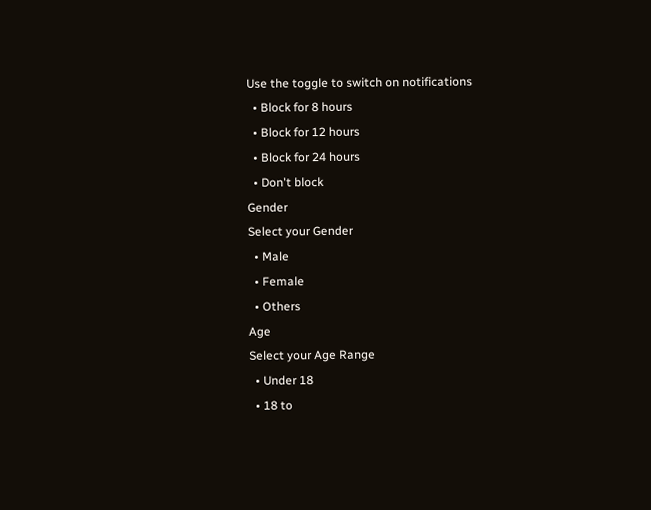Use the toggle to switch on notifications
  • Block for 8 hours
  • Block for 12 hours
  • Block for 24 hours
  • Don't block
Gender
Select your Gender
  • Male
  • Female
  • Others
Age
Select your Age Range
  • Under 18
  • 18 to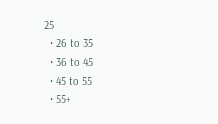25
  • 26 to 35
  • 36 to 45
  • 45 to 55
  • 55+